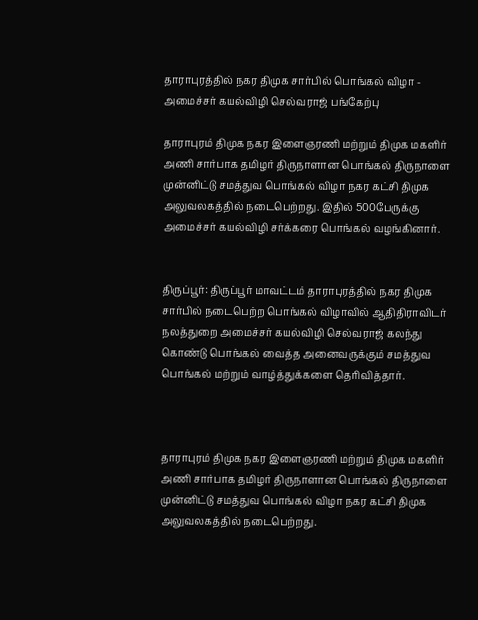தாராபுரத்தில் நகர திமுக சார்பில் பொங்கல் விழா - அமைச்சர் கயல்விழி செல்வராஜ் பங்கேற்பு

தாராபுரம் திமுக நகர இளைஞரணி மற்றும் திமுக மகளிர் அணி சார்பாக தமிழர் திருநாளான பொங்கல் திருநாளை முன்னிட்டு சமத்துவ பொங்கல் விழா நகர கட்சி திமுக அலுவலகத்தில் நடைபெற்றது. இதில் 500பேருக்கு அமைச்சர் கயல்விழி சர்க்கரை பொங்கல் வழங்கினார்.


திருப்பூர்: திருப்பூர் மாவட்டம் தாராபுரத்தில் நகர திமுக சார்பில் நடைபெற்ற பொங்கல் விழாவில் ஆதிதிராவிடர் நலத்துறை அமைச்சர் கயல்விழி செல்வராஜ் கலந்து கொண்டு பொங்கல் வைத்த அனைவருக்கும் சமத்துவ பொங்கல் மற்றும் வாழ்த்துக்களை தெரிவித்தார்.



தாராபுரம் திமுக நகர இளைஞரணி மற்றும் திமுக மகளிர் அணி சார்பாக தமிழர் திருநாளான பொங்கல் திருநாளை முன்னிட்டு சமத்துவ பொங்கல் விழா நகர கட்சி திமுக அலுவலகத்தில் நடைபெற்றது.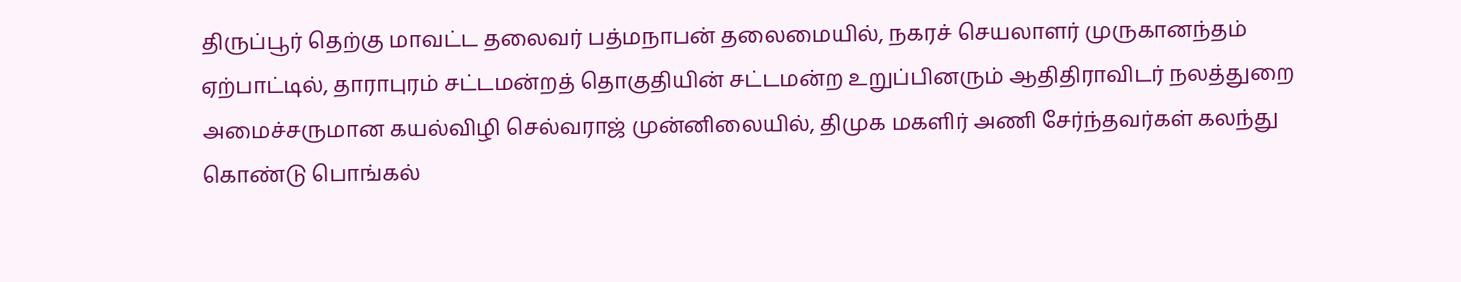திருப்பூர் தெற்கு மாவட்ட தலைவர் பத்மநாபன் தலைமையில், நகரச் செயலாளர் முருகானந்தம் ஏற்பாட்டில், தாராபுரம் சட்டமன்றத் தொகுதியின் சட்டமன்ற உறுப்பினரும் ஆதிதிராவிடர் நலத்துறை அமைச்சருமான கயல்விழி செல்வராஜ் முன்னிலையில், திமுக மகளிர் அணி சேர்ந்தவர்கள் கலந்து கொண்டு பொங்கல்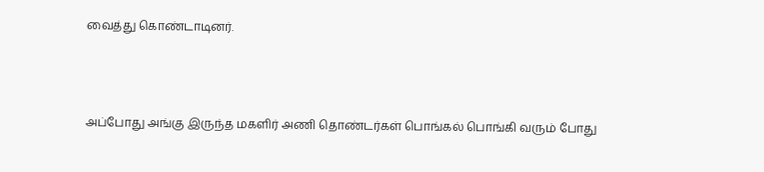வைத்து கொண்டாடினர்.



அப்போது அங்கு இருந்த மகளிர் அணி தொண்டர்கள் பொங்கல் பொங்கி வரும் போது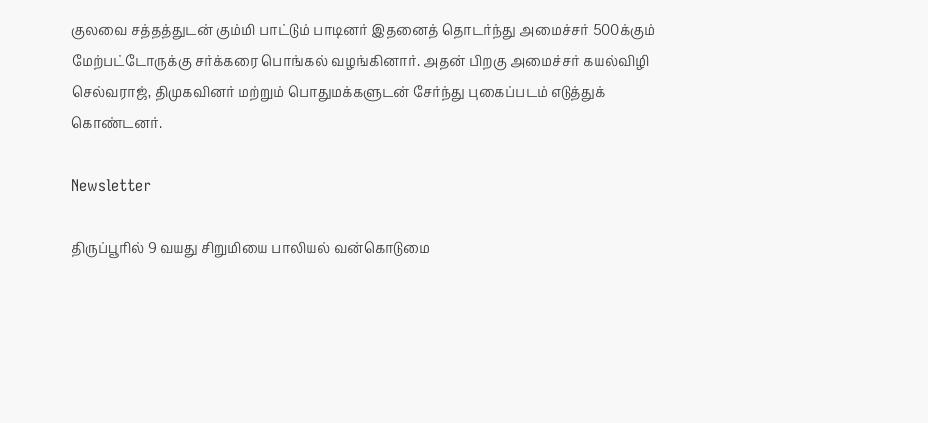குலவை சத்தத்துடன் கும்மி பாட்டும் பாடினர் இதனைத் தொடர்ந்து அமைச்சர் 500க்கும் மேற்பட்டோருக்கு சர்க்கரை பொங்கல் வழங்கினார். அதன் பிறகு அமைச்சர் கயல்விழி செல்வராஜ், திமுகவினர் மற்றும் பொதுமக்களுடன் சேர்ந்து புகைப்படம் எடுத்துக் கொண்டனர்.

Newsletter

திருப்பூரில் 9 வயது சிறுமியை பாலியல் வன்கொடுமை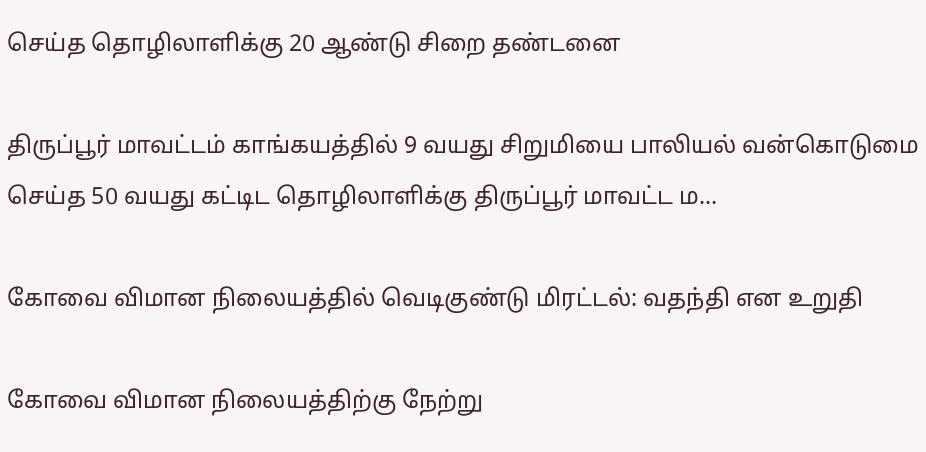செய்த தொழிலாளிக்கு 20 ஆண்டு சிறை தண்டனை

திருப்பூர் மாவட்டம் காங்கயத்தில் 9 வயது சிறுமியை பாலியல் வன்கொடுமை செய்த 50 வயது கட்டிட தொழிலாளிக்கு திருப்பூர் மாவட்ட ம...

கோவை விமான நிலையத்தில் வெடிகுண்டு மிரட்டல்: வதந்தி என உறுதி

கோவை விமான நிலையத்திற்கு நேற்று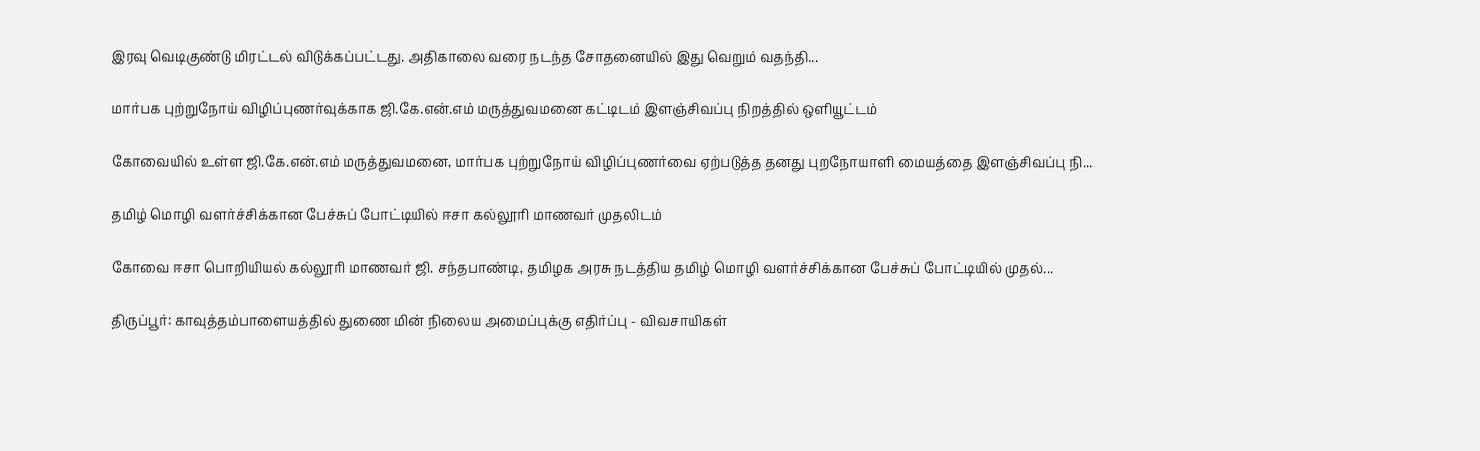இரவு வெடிகுண்டு மிரட்டல் விடுக்கப்பட்டது. அதிகாலை வரை நடந்த சோதனையில் இது வெறும் வதந்தி...

மார்பக புற்றுநோய் விழிப்புணர்வுக்காக ஜி.கே.என்.எம் மருத்துவமனை கட்டிடம் இளஞ்சிவப்பு நிறத்தில் ஒளியூட்டம்

கோவையில் உள்ள ஜி.கே.என்.எம் மருத்துவமனை, மார்பக புற்றுநோய் விழிப்புணர்வை ஏற்படுத்த தனது புறநோயாளி மையத்தை இளஞ்சிவப்பு நி...

தமிழ் மொழி வளர்ச்சிக்கான பேச்சுப் போட்டியில் ஈசா கல்லூரி மாணவர் முதலிடம்

கோவை ஈசா பொறியியல் கல்லூரி மாணவர் ஜி. சந்தபாண்டி, தமிழக அரசு நடத்திய தமிழ் மொழி வளர்ச்சிக்கான பேச்சுப் போட்டியில் முதல்...

திருப்பூர்: காவுத்தம்பாளையத்தில் துணை மின் நிலைய அமைப்புக்கு எதிர்ப்பு - விவசாயிகள்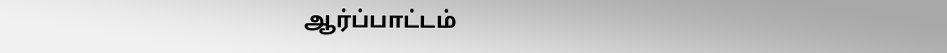ஆர்ப்பாட்டம்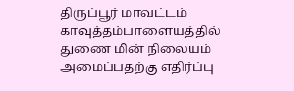திருப்பூர் மாவட்டம் காவுத்தம்பாளையத்தில் துணை மின் நிலையம் அமைப்பதற்கு எதிர்ப்பு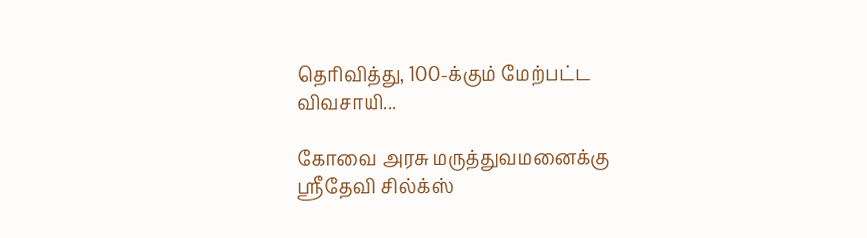தெரிவித்து, 100-க்கும் மேற்பட்ட விவசாயி...

கோவை அரசு மருத்துவமனைக்கு ஸ்ரீதேவி சில்க்ஸ்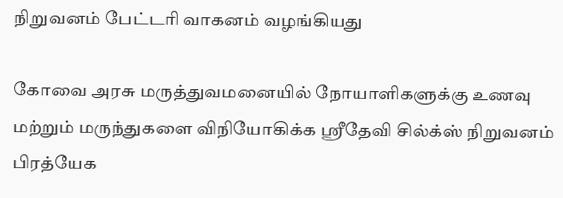நிறுவனம் பேட்டரி வாகனம் வழங்கியது

கோவை அரசு மருத்துவமனையில் நோயாளிகளுக்கு உணவு மற்றும் மருந்துகளை விநியோகிக்க ஸ்ரீதேவி சில்க்ஸ் நிறுவனம் பிரத்யேக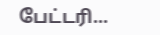பேட்டரி...